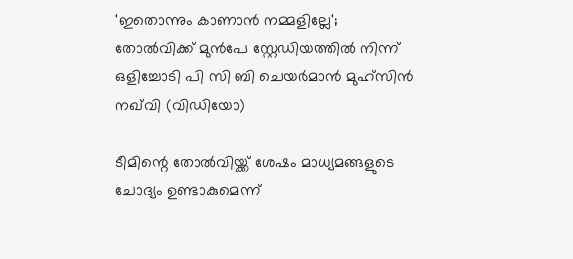'ഇതൊന്നും കാണാൻ നമ്മളില്ലേ'; തോൽവിക്ക് മുൻപേ സ്റ്റേഡിയത്തിൽ നിന്ന് ഒളിച്ചോടി പി സി ബി ചെയർമാൻ മുഹ്‌സിന്‍ നഖ്‌വി (വിഡിയോ)

ടീമിന്റെ തോൽവിയ്ക്ക് ശേഷം മാധ്യമങ്ങളുടെ ചോദ്യം ഉണ്ടാകുമെന്ന്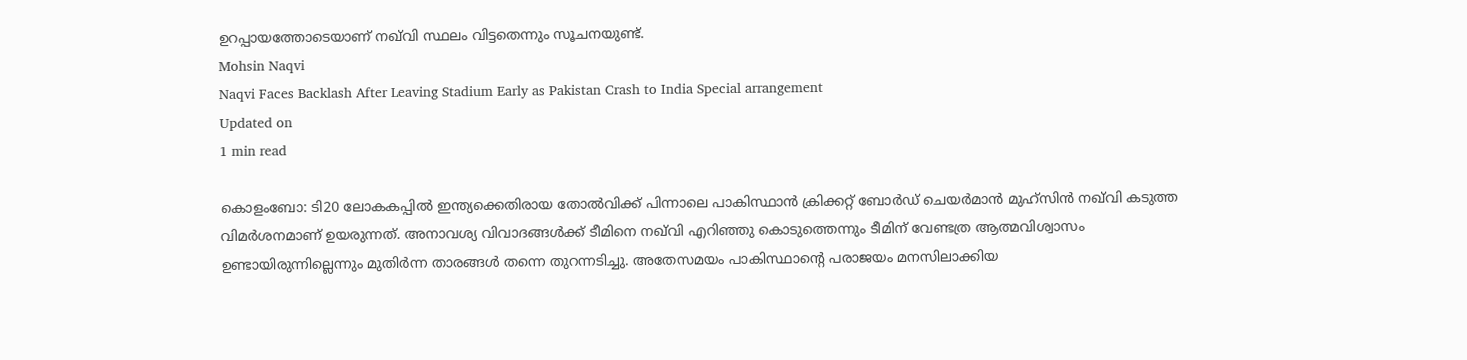ഉറപ്പായത്തോടെയാണ് നഖ്‌വി സ്ഥലം വിട്ടതെന്നും സൂചനയുണ്ട്.
Mohsin Naqvi
Naqvi Faces Backlash After Leaving Stadium Early as Pakistan Crash to India Special arrangement
Updated on
1 min read

കൊളംബോ: ടി20 ലോകകപ്പില്‍ ഇന്ത്യക്കെതിരായ തോൽവിക്ക് പിന്നാലെ പാകിസ്ഥാൻ ക്രിക്കറ്റ് ബോർഡ് ചെയർമാൻ മുഹ്‌സിന്‍ നഖ്‌വി കടുത്ത വിമർശനമാണ് ഉയരുന്നത്. അനാവശ്യ വിവാദങ്ങൾക്ക് ടീമിനെ നഖ്‌വി എറിഞ്ഞു കൊടുത്തെന്നും ടീമിന് വേണ്ടത്ര ആത്മവിശ്വാസം ഉണ്ടായിരുന്നില്ലെന്നും മുതിർന്ന താരങ്ങൾ തന്നെ തുറന്നടിച്ചു. അതേസമയം പാകിസ്ഥാന്റെ പരാജയം മനസിലാക്കിയ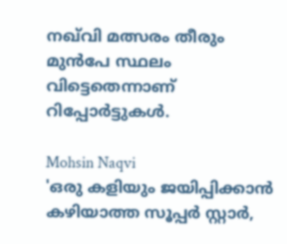നഖ്‌വി മത്സരം തീരും മുൻപേ സ്ഥലം വിട്ടെതെന്നാണ് റിപ്പോർട്ടുകൾ.

Mohsin Naqvi
'ഒരു കളിയും ജയിപ്പിക്കാന്‍ കഴിയാത്ത സൂപ്പര്‍ സ്റ്റാര്‍,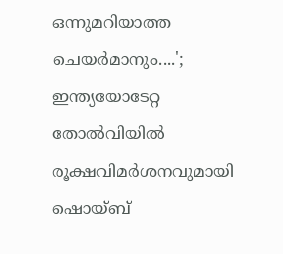ഒന്നുമറിയാത്ത ചെയര്‍മാനും....'; ഇന്ത്യയോടേറ്റ തോല്‍വിയില്‍ രൂക്ഷവിമര്‍ശനവുമായി ഷൊയ്ബ്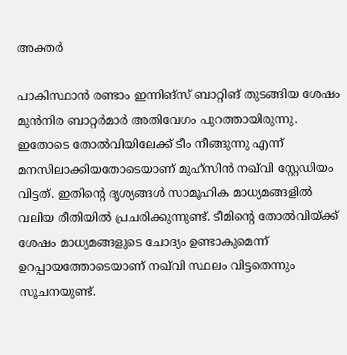അക്തര്‍

പാകിസ്ഥാൻ രണ്ടാം ഇന്നിങ്സ് ബാറ്റിങ് തുടങ്ങിയ ശേഷം മുൻനിര ബാറ്റർമാർ അതിവേഗം പുറത്തായിരുന്നു. ഇതോടെ തോൽവിയിലേക്ക് ടീം നീങ്ങുന്നു എന്ന് മനസിലാക്കിയതോടെയാണ് മുഹ്‌സിന്‍ നഖ്‌വി സ്റ്റേഡിയം വിട്ടത്. ഇതിന്റെ ദൃശ്യങ്ങൾ സാമൂഹിക മാധ്യമങ്ങളിൽ വലിയ രീതിയിൽ പ്രചരിക്കുന്നുണ്ട്. ടീമിന്റെ തോൽവിയ്ക്ക് ശേഷം മാധ്യമങ്ങളുടെ ചോദ്യം ഉണ്ടാകുമെന്ന് ഉറപ്പായത്തോടെയാണ് നഖ്‌വി സ്ഥലം വിട്ടതെന്നും സൂചനയുണ്ട്.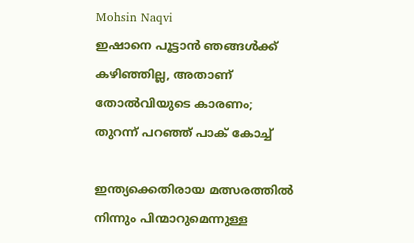Mohsin Naqvi
ഇഷാനെ പൂട്ടാൻ ഞങ്ങൾക്ക് കഴിഞ്ഞില്ല, അതാണ് തോൽവിയുടെ കാരണം; തുറന്ന് പറഞ്ഞ് പാക് കോച്ച്

ഇന്ത്യക്കെതിരായ മത്സരത്തിൽ നിന്നും പിന്മാറുമെന്നുള്ള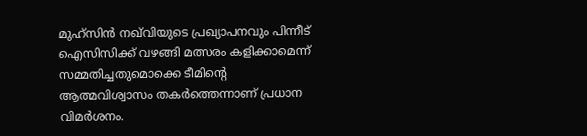മുഹ്‌സിന്‍ നഖ്‌വിയുടെ പ്രഖ്യാപനവും പിന്നീട് ഐസിസിക്ക് വഴങ്ങി മത്സരം കളിക്കാമെന്ന് സമ്മതിച്ചതുമൊക്കെ ടീമിന്റെ ആത്മവിശ്വാസം തകർത്തെന്നാണ് പ്രധാന വിമർശനം.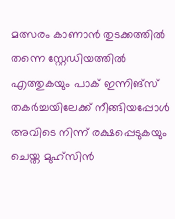മത്സരം കാണാൻ തുടക്കത്തിൽ തന്നെ സ്റ്റേഡിയത്തിൽ എത്തുകയും പാക് ഇന്നിങ്സ് തകർച്ചയിലേക്ക് നീങ്ങിയപ്പോൾ അവിടെ നിന്ന് രക്ഷപ്പെടുകയും ചെയ്ത മുഹ്‌സിന്‍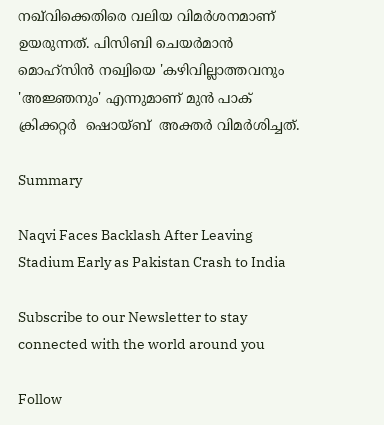നഖ്‌വിക്കെതിരെ വലിയ വിമർശനമാണ് ഉയരുന്നത്. പിസിബി ചെയര്‍മാന്‍ മൊഹ്സിന്‍ നഖ്വിയെ 'കഴിവില്ലാത്തവനും 'അജ്ഞനും' എന്നുമാണ് മുൻ പാക് ക്രിക്കറ്റർ  ഷൊയ്ബ്  അക്തര്‍ വിമർശിച്ചത്.

Summary

Naqvi Faces Backlash After Leaving Stadium Early as Pakistan Crash to India

Subscribe to our Newsletter to stay connected with the world around you

Follow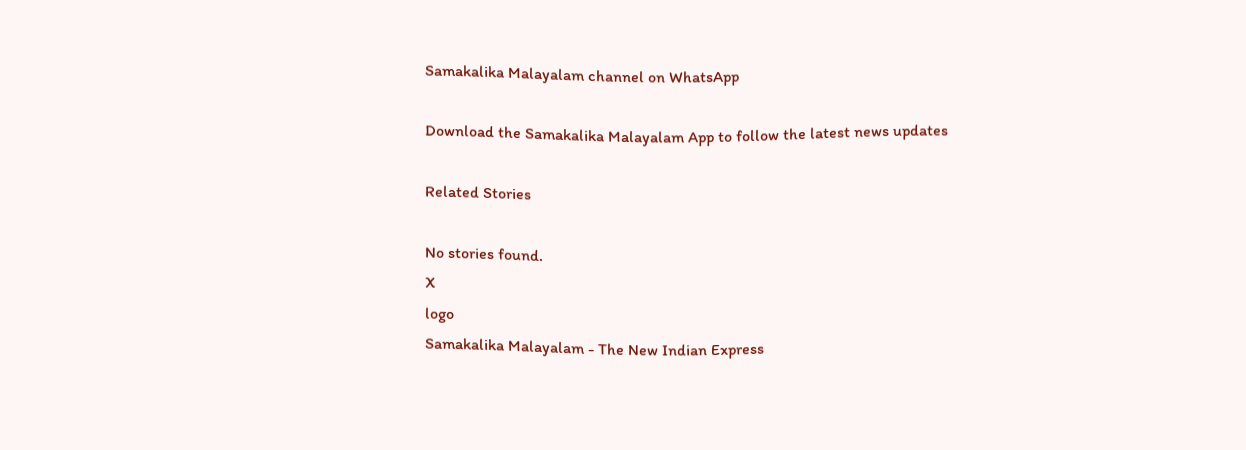Samakalika Malayalam channel on WhatsApp

Download the Samakalika Malayalam App to follow the latest news updates

Related Stories

No stories found.
X
logo
Samakalika Malayalam - The New Indian Express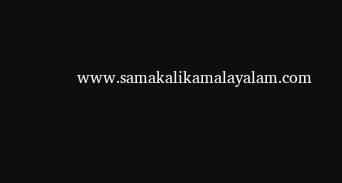www.samakalikamalayalam.com